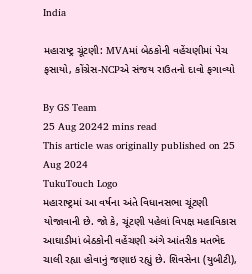India

મહારાષ્ટ્ર ચૂંટણી: MVAમાં બેઠકોની વહેંચણીમાં પેચ ફસાયો, કોંગ્રેસ-NCPએ સંજય રાઉતનો દાવો ફગાવ્યો

By GS Team
25 Aug 20242 mins read
This article was originally published on 25 Aug 2024
TukuTouch Logo
મહારાષ્ટ્રમાં આ વર્ષના અંતે વિધાનસભા ચૂંટણી યોજાવાની છે. જો કે, ચૂંટણી પહેલાં વિપક્ષ મહાવિકાસ આઘાડીમાં બેઠકોની વહેંચણી અંગે આંતરીક મતભેદ ચાલી રહ્યા હોવાનું જણાઇ રહ્યું છે. શિવસેના (યુબીટી),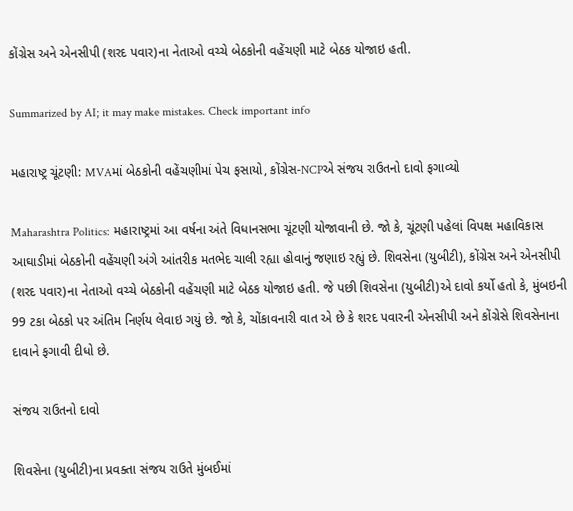કોંગ્રેસ અને એનસીપી (શરદ પવાર)ના નેતાઓ વચ્ચે બેઠકોની વહેંચણી માટે બેઠક યોજાઇ હતી.

Summarized by AI; it may make mistakes. Check important info

મહારાષ્ટ્ર ચૂંટણી: MVAમાં બેઠકોની વહેંચણીમાં પેચ ફસાયો, કોંગ્રેસ-NCPએ સંજય રાઉતનો દાવો ફગાવ્યો

Maharashtra Politics: મહારાષ્ટ્રમાં આ વર્ષના અંતે વિધાનસભા ચૂંટણી યોજાવાની છે. જો કે, ચૂંટણી પહેલાં વિપક્ષ મહાવિકાસ આઘાડીમાં બેઠકોની વહેંચણી અંગે આંતરીક મતભેદ ચાલી રહ્યા હોવાનું જણાઇ રહ્યું છે. શિવસેના (યુબીટી), કોંગ્રેસ અને એનસીપી (શરદ પવાર)ના નેતાઓ વચ્ચે બેઠકોની વહેંચણી માટે બેઠક યોજાઇ હતી. જે પછી શિવસેના (યુબીટી)એ દાવો કર્યો હતો કે, મુંબઇની 99 ટકા બેઠકો પર અંતિમ નિર્ણય લેવાઇ ગયું છે. જો કે, ચોંકાવનારી વાત એ છે કે શરદ પવારની એનસીપી અને કોંગ્રેસે શિવસેનાના દાવાને ફગાવી દીધો છે.

સંજય રાઉતનો દાવો

શિવસેના (યુબીટી)ના પ્રવક્તા સંજય રાઉતે મુંબઈમાં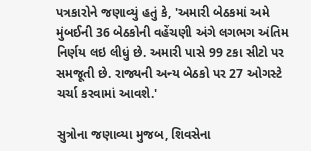પત્રકારોને જણાવ્યું હતું કે, 'અમારી બેઠકમાં અમે મુંબઈની 36 બેઠકોની વહેંચણી અંગે લગભગ અંતિમ નિર્ણય લઇ લીધું છે. અમારી પાસે 99 ટકા સીટો પર સમજૂતી છે. રાજ્યની અન્ય બેઠકો પર 27 ઓગસ્ટે ચર્ચા કરવામાં આવશે.'

સુત્રોના જણાવ્યા મુજબ, શિવસેના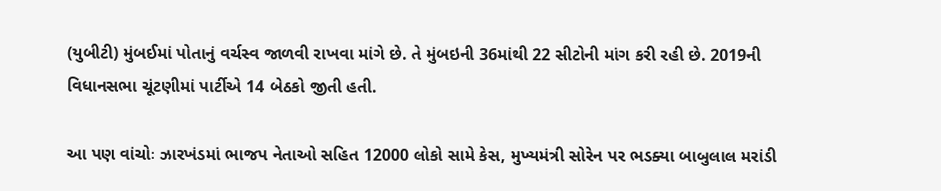(યુબીટી) મુંબઈમાં પોતાનું વર્ચસ્વ જાળવી રાખવા માંગે છે. તે મુંબઇની 36માંથી 22 સીટોની માંગ કરી રહી છે. 2019ની વિધાનસભા ચૂંટણીમાં પાર્ટીએ 14 બેઠકો જીતી હતી.

આ પણ વાંચોઃ ઝારખંડમાં ભાજપ નેતાઓ સહિત 12000 લોકો સામે કેસ, મુખ્યમંત્રી સોરેન પર ભડક્યા બાબુલાલ મરાંડી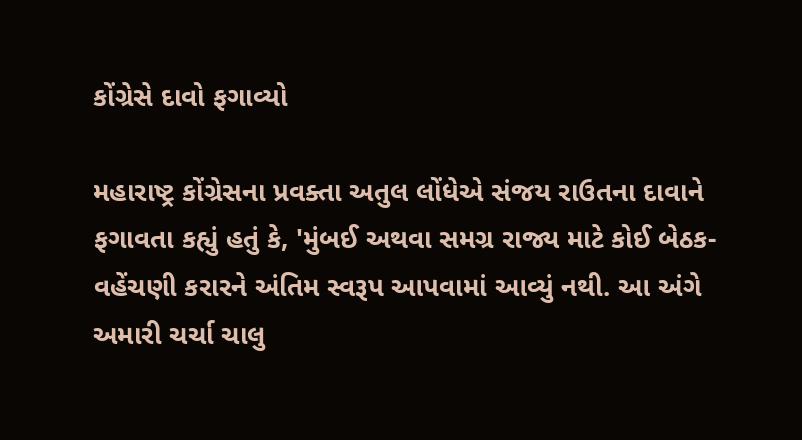કોંગ્રેસે દાવો ફગાવ્યો

મહારાષ્ટ્ર કોંગ્રેસના પ્રવક્તા અતુલ લોંધેએ સંજય રાઉતના દાવાને ફગાવતા કહ્યું હતું કે, 'મુંબઈ અથવા સમગ્ર રાજ્ય માટે કોઈ બેઠક-વહેંચણી કરારને અંતિમ સ્વરૂપ આપવામાં આવ્યું નથી. આ અંગે અમારી ચર્ચા ચાલુ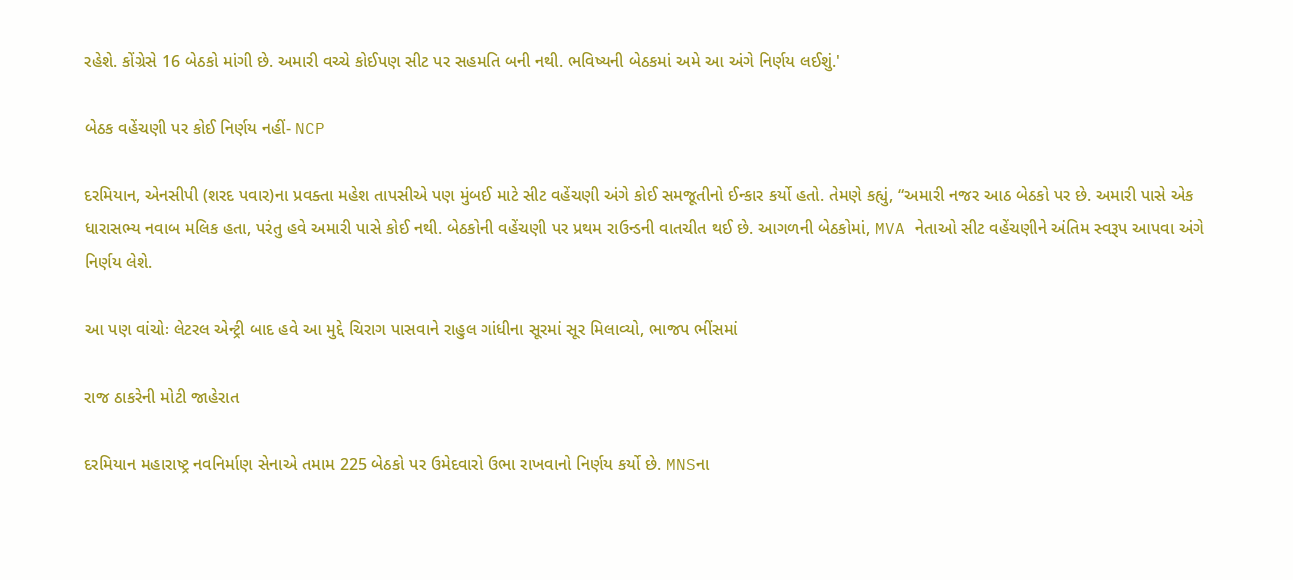રહેશે. કોંગ્રેસે 16 બેઠકો માંગી છે. અમારી વચ્ચે કોઈપણ સીટ પર સહમતિ બની નથી. ભવિષ્યની બેઠકમાં અમે આ અંગે નિર્ણય લઈશું.'

બેઠક વહેંચણી પર કોઈ નિર્ણય નહીં- NCP

દરમિયાન, એનસીપી (શરદ પવાર)ના પ્રવક્તા મહેશ તાપસીએ પણ મુંબઈ માટે સીટ વહેંચણી અંગે કોઈ સમજૂતીનો ઈન્કાર કર્યો હતો. તેમણે કહ્યું, “અમારી નજર આઠ બેઠકો પર છે. અમારી પાસે એક ધારાસભ્ય નવાબ મલિક હતા, પરંતુ હવે અમારી પાસે કોઈ નથી. બેઠકોની વહેંચણી પર પ્રથમ રાઉન્ડની વાતચીત થઈ છે. આગળની બેઠકોમાં, MVA નેતાઓ સીટ વહેંચણીને અંતિમ સ્વરૂપ આપવા અંગે નિર્ણય લેશે.

આ પણ વાંચોઃ લેટરલ એન્ટ્રી બાદ હવે આ મુદ્દે ચિરાગ પાસવાને રાહુલ ગાંધીના સૂરમાં સૂર મિલાવ્યો, ભાજપ ભીંસમાં

રાજ ઠાકરેની મોટી જાહેરાત

દરમિયાન મહારાષ્ટ્ર નવનિર્માણ સેનાએ તમામ 225 બેઠકો પર ઉમેદવારો ઉભા રાખવાનો નિર્ણય કર્યો છે. MNSના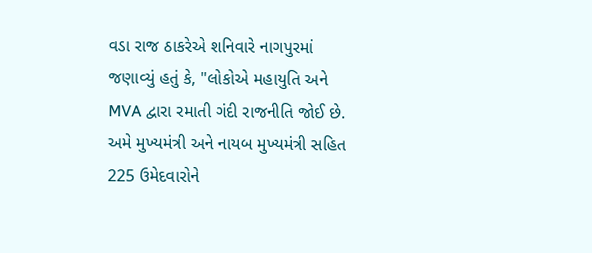વડા રાજ ઠાકરેએ શનિવારે નાગપુરમાં જણાવ્યું હતું કે, "લોકોએ મહાયુતિ અને MVA દ્વારા રમાતી ગંદી રાજનીતિ જોઈ છે. અમે મુખ્યમંત્રી અને નાયબ મુખ્યમંત્રી સહિત 225 ઉમેદવારોને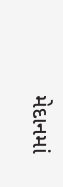મેદાનમાં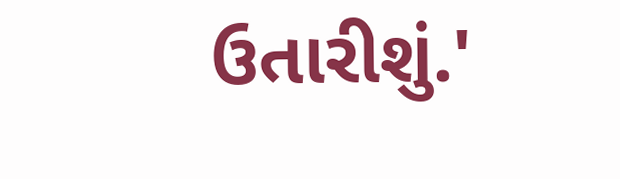ઉતારીશું.'